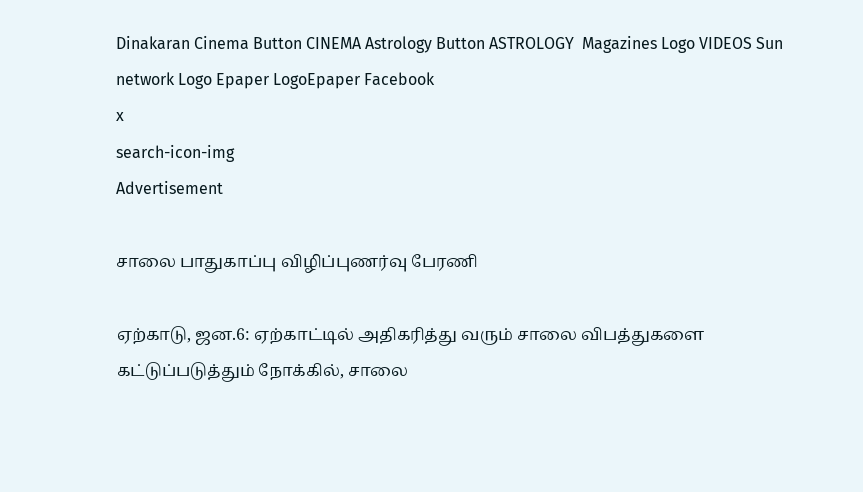Dinakaran Cinema Button CINEMA Astrology Button ASTROLOGY  Magazines Logo VIDEOS Sun network Logo Epaper LogoEpaper Facebook
x
search-icon-img
Advertisement

சாலை பாதுகாப்பு விழிப்புணர்வு பேரணி

ஏற்காடு, ஜன.6: ஏற்காட்டில் அதிகரித்து வரும் சாலை விபத்துகளை கட்டுப்படுத்தும் நோக்கில், சாலை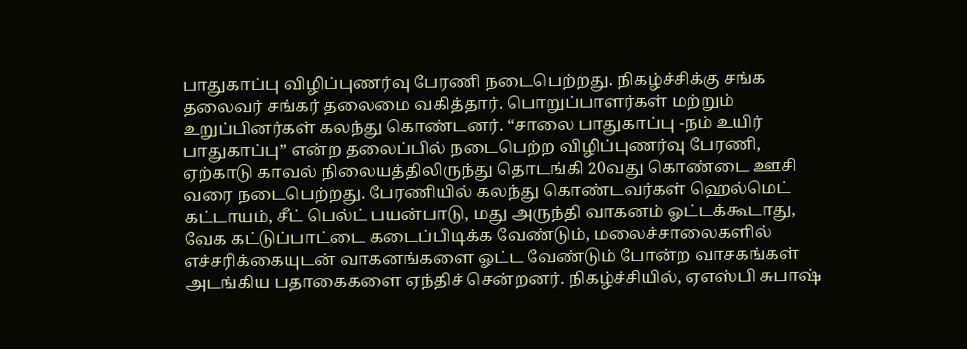பாதுகாப்பு விழிப்புணர்வு பேரணி நடைபெற்றது. நிகழ்ச்சிக்கு சங்க தலைவர் சங்கர் தலைமை வகித்தார். பொறுப்பாளர்கள் மற்றும் உறுப்பினர்கள் கலந்து கொண்டனர். “சாலை பாதுகாப்பு -நம் உயிர் பாதுகாப்பு” என்ற தலைப்பில் நடைபெற்ற விழிப்புணர்வு பேரணி, ஏற்காடு காவல் நிலையத்திலிருந்து தொடங்கி 20வது கொண்டை ஊசி வரை நடைபெற்றது. பேரணியில் கலந்து கொண்டவர்கள் ஹெல்மெட் கட்டாயம், சீட் பெல்ட் பயன்பாடு, மது அருந்தி வாகனம் ஓட்டக்கூடாது, வேக கட்டுப்பாட்டை கடைப்பிடிக்க வேண்டும், மலைச்சாலைகளில் எச்சரிக்கையுடன் வாகனங்களை ஓட்ட வேண்டும் போன்ற வாசகங்கள் அடங்கிய பதாகைகளை ஏந்திச் சென்றனர். நிகழ்ச்சியில், ஏஎஸ்பி சுபாஷ்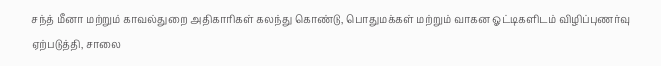சந்த் மீனா மற்றும் காவல்துறை அதிகாரிகள் கலந்து கொண்டு, பொதுமக்கள் மற்றும் வாகன ஓட்டிகளிடம் விழிப்புணர்வு ஏற்படுத்தி, சாலை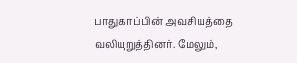பாதுகாப்பின் அவசியத்தை வலியுறுத்தினர். மேலும்,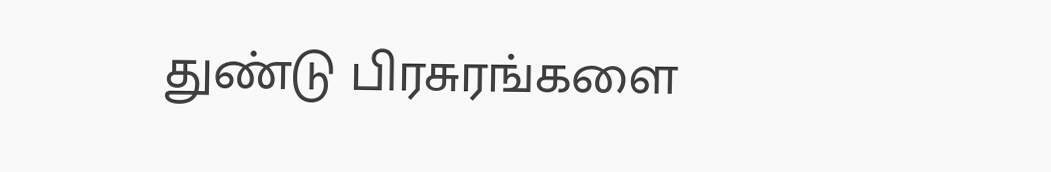துண்டு பிரசுரங்களை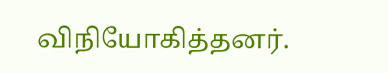விநியோகித்தனர்.